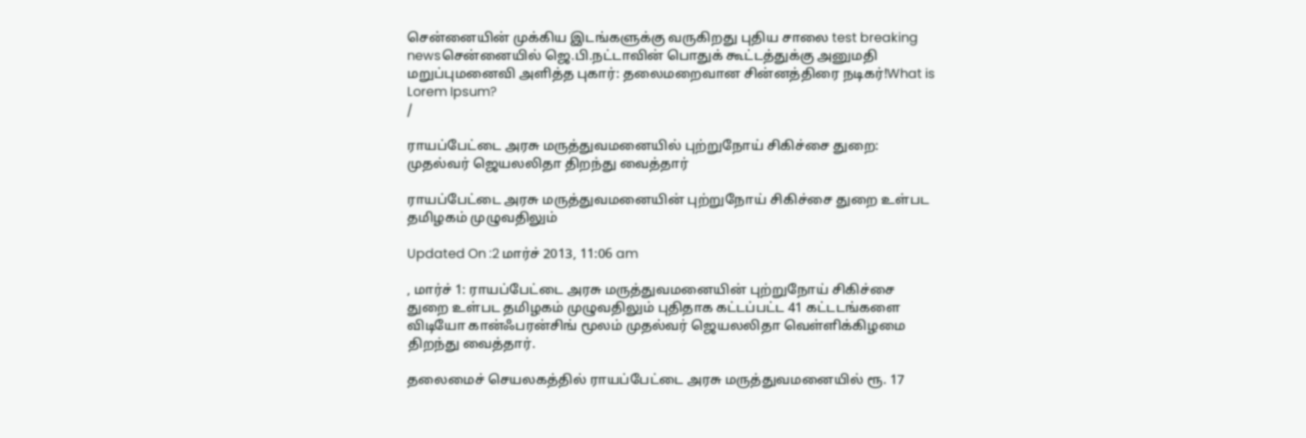சென்னையின் முக்கிய இடங்களுக்கு வருகிறது புதிய சாலை test breaking newsசென்னையில் ஜெ.பி.நட்டாவின் பொதுக் கூட்டத்துக்கு அனுமதி மறுப்புமனைவி அளித்த புகார்: தலைமறைவான சின்னத்திரை நடிகர்!What is Lorem Ipsum?
/

ராயப்பேட்டை அரசு மருத்துவமனையில் புற்றுநோய் சிகிச்சை துறை: முதல்வர் ஜெயலலிதா திறந்து வைத்தார்

ராயப்பேட்டை அரசு மருத்துவமனையின் புற்றுநோய் சிகிச்சை துறை உள்பட தமிழகம் முழுவதிலும்

Updated On :2 மார்ச் 2013, 11:06 am

, மார்ச் 1: ராயப்பேட்டை அரசு மருத்துவமனையின் புற்றுநோய் சிகிச்சை துறை உள்பட தமிழகம் முழுவதிலும் புதிதாக கட்டப்பட்ட 41 கட்டடங்களை விடியோ கான்ஃபரன்சிங் மூலம் முதல்வர் ஜெயலலிதா வெள்ளிக்கிழமை திறந்து வைத்தார்.

தலைமைச் செயலகத்தில் ராயப்பேட்டை அரசு மருத்துவமனையில் ரூ. 17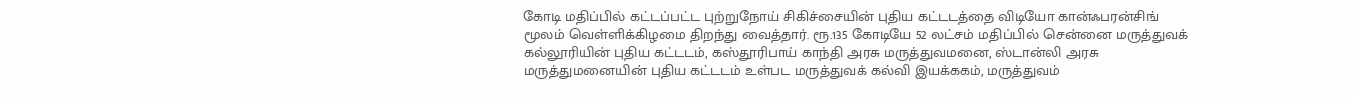கோடி மதிப்பில் கட்டப்பட்ட புற்றுநோய் சிகிச்சையின் புதிய கட்டடத்தை விடியோ கான்ஃபரன்சிங் மூலம் வெள்ளிக்கிழமை திறந்து வைத்தார். ரூ.135 கோடியே 52 லட்சம் மதிப்பில் சென்னை மருத்துவக் கல்லூரியின் புதிய கட்டடம், கஸ்தூரிபாய் காந்தி அரசு மருத்துவமனை, ஸ்டான்லி அரசு மருத்துமனையின் புதிய கட்டடம் உள்பட மருத்துவக் கல்வி இயக்ககம், மருத்துவம்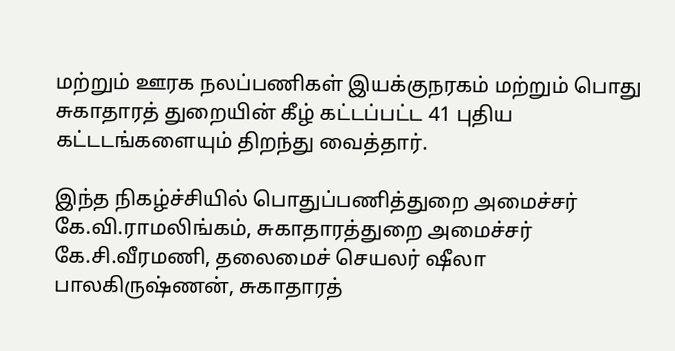மற்றும் ஊரக நலப்பணிகள் இயக்குநரகம் மற்றும் பொது சுகாதாரத் துறையின் கீழ் கட்டப்பட்ட 41 புதிய கட்டடங்களையும் திறந்து வைத்தார்.

இந்த நிகழ்ச்சியில் பொதுப்பணித்துறை அமைச்சர் கே.வி.ராமலிங்கம், சுகாதாரத்துறை அமைச்சர் கே.சி.வீரமணி, தலைமைச் செயலர் ஷீலா பாலகிருஷ்ணன், சுகாதாரத்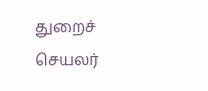துறைச் செயலர்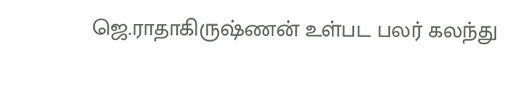ஜெ.ராதாகிருஷ்ணன் உள்பட பலர் கலந்து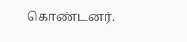கொண்டனர்.